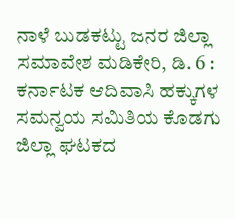ನಾಳೆ ಬುಡಕಟ್ಟು ಜನರ ಜಿಲ್ಲಾ ಸಮಾವೇಶ ಮಡಿಕೇರಿ, ಡಿ. 6 : ಕರ್ನಾಟಕ ಆದಿವಾಸಿ ಹಕ್ಕುಗಳ ಸಮನ್ವಯ ಸಮಿತಿಯ ಕೊಡಗು ಜಿಲ್ಲಾ ಘಟಕದ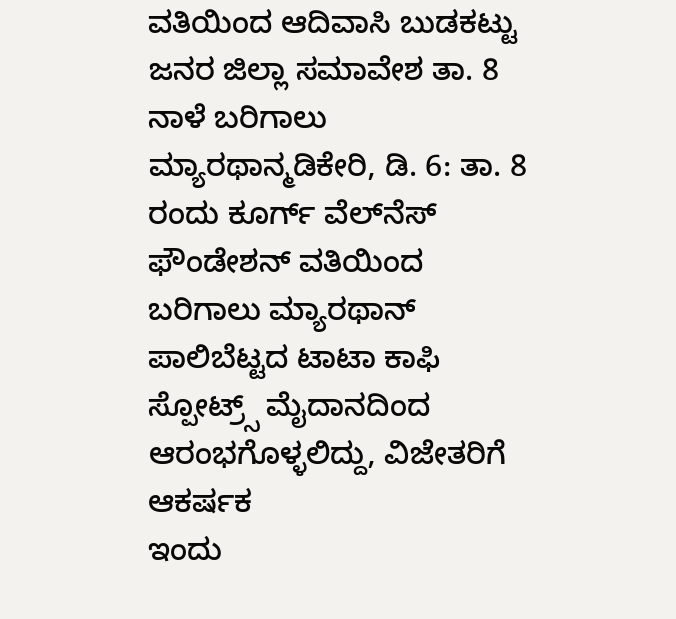ವತಿಯಿಂದ ಆದಿವಾಸಿ ಬುಡಕಟ್ಟು ಜನರ ಜಿಲ್ಲಾ ಸಮಾವೇಶ ತಾ. 8
ನಾಳೆ ಬರಿಗಾಲು ಮ್ಯಾರಥಾನ್ಮಡಿಕೇರಿ, ಡಿ. 6: ತಾ. 8 ರಂದು ಕೂರ್ಗ್ ವೆಲ್‍ನೆಸ್ ಫೌಂಡೇಶನ್ ವತಿಯಿಂದ ಬರಿಗಾಲು ಮ್ಯಾರಥಾನ್ ಪಾಲಿಬೆಟ್ಟದ ಟಾಟಾ ಕಾಫಿ ಸ್ಪೋಟ್ರ್ಸ್ ಮೈದಾನದಿಂದ ಆರಂಭಗೊಳ್ಳಲಿದ್ದು, ವಿಜೇತರಿಗೆ ಆಕರ್ಷಕ
ಇಂದು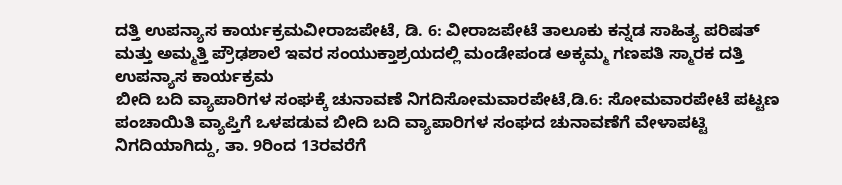ದತ್ತಿ ಉಪನ್ಯಾಸ ಕಾರ್ಯಕ್ರಮವೀರಾಜಪೇಟೆ, ಡಿ. 6: ವೀರಾಜಪೇಟೆ ತಾಲೂಕು ಕನ್ನಡ ಸಾಹಿತ್ಯ ಪರಿಷತ್ ಮತ್ತು ಅಮ್ಮತ್ತಿ ಪ್ರೌಢಶಾಲೆ ಇವರ ಸಂಯುಕ್ತಾಶ್ರಯದಲ್ಲಿ ಮಂಡೇಪಂಡ ಅಕ್ಕಮ್ಮ ಗಣಪತಿ ಸ್ಮಾರಕ ದತ್ತಿ ಉಪನ್ಯಾಸ ಕಾರ್ಯಕ್ರಮ
ಬೀದಿ ಬದಿ ವ್ಯಾಪಾರಿಗಳ ಸಂಘಕ್ಕೆ ಚುನಾವಣೆ ನಿಗದಿಸೋಮವಾರಪೇಟೆ,ಡಿ.6: ಸೋಮವಾರಪೇಟೆ ಪಟ್ಟಣ ಪಂಚಾಯಿತಿ ವ್ಯಾಪ್ತಿಗೆ ಒಳಪಡುವ ಬೀದಿ ಬದಿ ವ್ಯಾಪಾರಿಗಳ ಸಂಘದ ಚುನಾವಣೆಗೆ ವೇಳಾಪಟ್ಟಿ ನಿಗದಿಯಾಗಿದ್ದು, ತಾ. 9ರಿಂದ 13ರವರೆಗೆ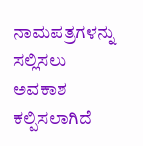ನಾಮಪತ್ರಗಳನ್ನು ಸಲ್ಲಿಸಲು ಅವಕಾಶ ಕಲ್ಪಿಸಲಾಗಿದೆ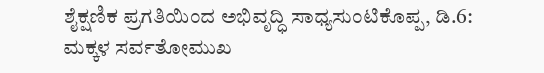ಶೈಕ್ಷಣಿಕ ಪ್ರಗತಿಯಿಂದ ಅಭಿವೃದ್ಧಿ ಸಾಧ್ಯಸುಂಟಿಕೊಪ್ಪ, ಡಿ.6: ಮಕ್ಕಳ ಸರ್ವತೋಮುಖ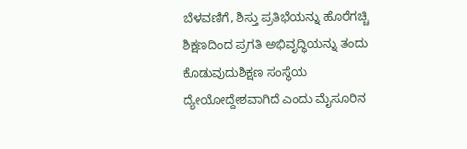ಬೆಳವಣಿಗೆ, ಶಿಸ್ತು ಪ್ರತಿಭೆಯನ್ನು ಹೊರೆಗಚ್ಚಿ ಶಿಕ್ಷಣದಿಂದ ಪ್ರಗತಿ ಅಭಿವೃದ್ಧಿಯನ್ನು ತಂದು ಕೊಡುವುದುಶಿಕ್ಷಣ ಸಂಸ್ಥೆಯ ದ್ಯೇಯೋದ್ದೇಶವಾಗಿದೆ ಎಂದು ಮೈಸೂರಿನ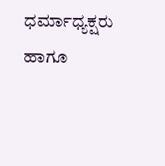ಧರ್ಮಾಧ್ಯಕ್ಷರು ಹಾಗೂ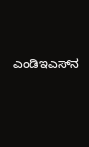ಎಂಡಿಇಎಸ್‍ನ